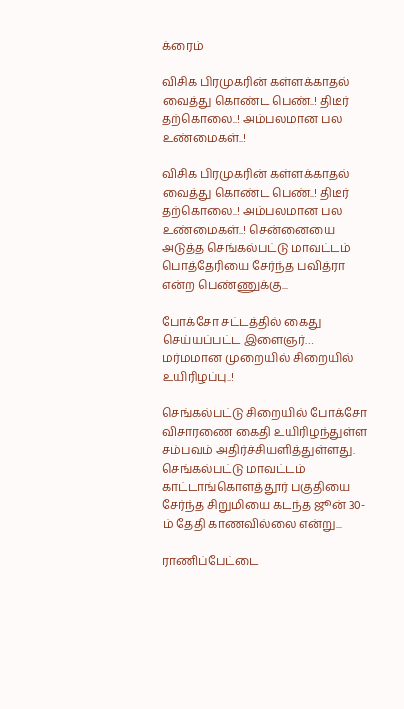க்ரைம்

விசிக பிரமுகரின் கள்ளக்காதல் வைத்து கொண்ட பெண்..! திடீர் தற்கொலை..! அம்பலமான பல உண்மைகள்..!

விசிக பிரமுகரின் கள்ளக்காதல் வைத்து கொண்ட பெண்..! திடீர் தற்கொலை..! அம்பலமான பல உண்மைகள்..! சென்னையை அடுத்த செங்கல்பட்டு மாவட்டம் பொத்தேரியை சேர்ந்த பவித்ரா என்ற பெண்ணுக்கு...

போக்சோ சட்டத்தில் கைது செய்யப்பட்ட இளைஞர்… மர்மமான முறையில் சிறையில் உயிரிழப்பு..!

செங்கல்பட்டு சிறையில் போக்சோ விசாரணை கைதி உயிரிழந்துள்ள சம்பவம் அதிர்ச்சியளித்துள்ளது. செங்கல்பட்டு மாவட்டம் காட்டாங்கொளத்தூர் பகுதியை சேர்ந்த சிறுமியை கடந்த ஜூன் 30-ம் தேதி காணவில்லை என்று...

ராணிப்பேட்டை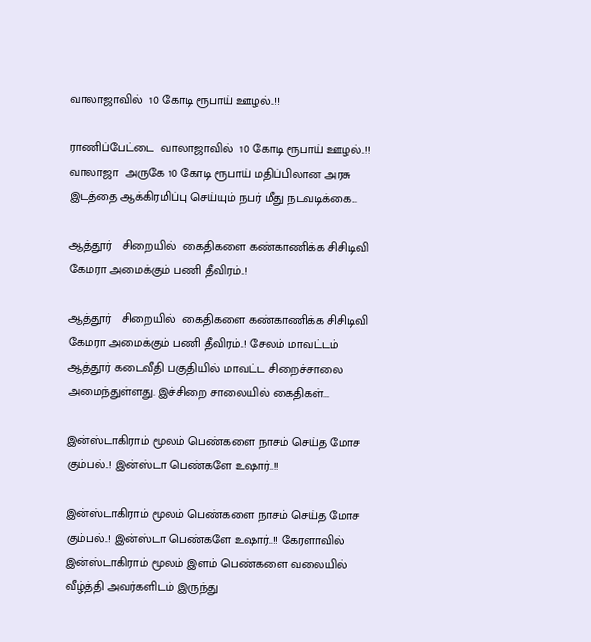வாலாஜாவில்  10 கோடி ரூபாய் ஊழல்..!!

ராணிப்பேட்டை  வாலாஜாவில்  10 கோடி ரூபாய் ஊழல்..!!   வாலாஜா  அருகே 10 கோடி ரூபாய் மதிப்பிலான அரசு இடத்தை ஆக்கிரமிப்பு செய்யும் நபர் மீது நடவடிக்கை...

ஆத்தூர்   சிறையில்  கைதிகளை கண்காணிக்க சிசிடிவி கேமரா அமைக்கும் பணி தீவிரம்..!

ஆத்தூர்   சிறையில்  கைதிகளை கண்காணிக்க சிசிடிவி கேமரா அமைக்கும் பணி தீவிரம்..! சேலம் மாவட்டம் ஆத்தூர் கடைவீதி பகுதியில் மாவட்ட சிறைச்சாலை அமைந்துள்ளது. இச்சிறை சாலையில் கைதிகள்...

இன்ஸ்டாகிராம் மூலம் பெண்களை நாசம் செய்த மோச கும்பல்..! இன்ஸ்டா பெண்களே உஷார்..!!

இன்ஸ்டாகிராம் மூலம் பெண்களை நாசம் செய்த மோச கும்பல்..! இன்ஸ்டா பெண்களே உஷார்..!! கேரளாவில் இன்ஸ்டாகிராம் மூலம் இளம் பெண்களை வலையில் வீழ்த்தி அவர்களிடம் இருந்து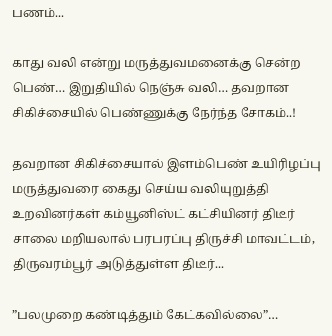பணம்...

காது வலி என்று மருத்துவமனைக்கு சென்ற பெண்… இறுதியில் நெஞ்சு வலி… தவறான சிகிச்சையில் பெண்ணுக்கு நேர்ந்த சோகம்..!

தவறான சிகிச்சையால் இளம்பெண் உயிரிழப்பு மருத்துவரை கைது செய்ய வலியுறுத்தி உறவினர்கள் கம்யூனிஸ்ட் கட்சியினர் திடீர் சாலை மறியலால் பரபரப்பு திருச்சி மாவட்டம், திருவரம்பூர் அடுத்துள்ள திடீர்...

”பலமுறை கண்டித்தும் கேட்கவில்லை”…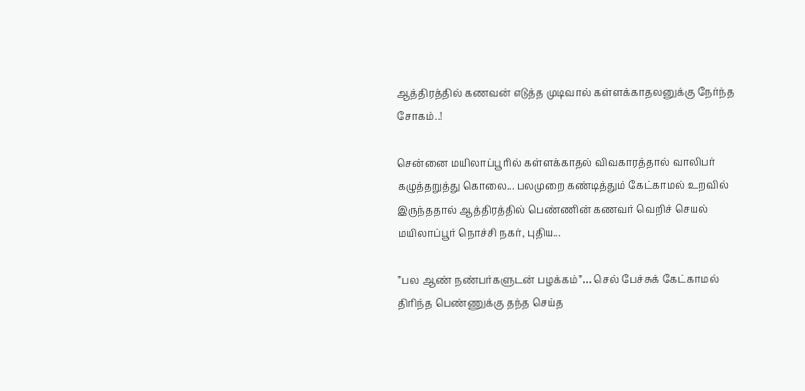ஆத்திரத்தில் கணவன் எடுத்த முடிவால் கள்ளக்காதலனுக்கு நேர்ந்த சோகம்..!

சென்னை மயிலாப்பூரில் கள்ளக்காதல் விவகாரத்தால் வாலிபர் கழுத்தறுத்து கொலை... பலமுறை கண்டித்தும் கேட்காமல் உறவில் இருந்ததால் ஆத்திரத்தில் பெண்ணின் கணவர் வெறிச் செயல் மயிலாப்பூர் நொச்சி நகர், புதிய...

”பல ஆண் நண்பர்களுடன் பழக்கம்”… செல் பேச்சுக் கேட்காமல் திரிந்த பெண்ணுக்கு தந்த செய்த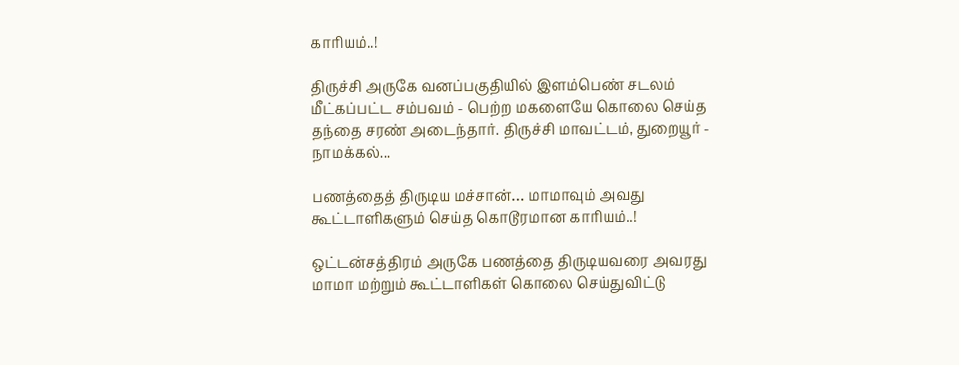காரியம்..!

திருச்சி அருகே வனப்பகுதியில் இளம்பெண் சடலம் மீட்கப்பட்ட சம்பவம் - பெற்ற மகளையே கொலை செய்த தந்தை சரண் அடைந்தார். திருச்சி மாவட்டம், துறையூர் - நாமக்கல்...

பணத்தைத் திருடிய மச்சான்… மாமாவும் அவது கூட்டாளிகளும் செய்த கொடூரமான காரியம்..!

ஒட்டன்சத்திரம் அருகே பணத்தை திருடியவரை அவரது மாமா மற்றும் கூட்டாளிகள் கொலை செய்துவிட்டு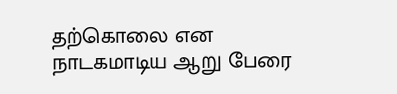தற்கொலை என நாடகமாடிய ஆறு பேரை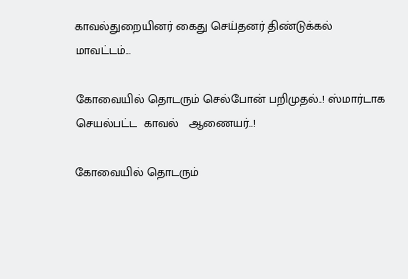காவல்துறையினர் கைது செய்தனர் திண்டுக்கல் மாவட்டம்...

கோவையில் தொடரும் செல்போன் பறிமுதல்..! ஸ்மார்டாக  செயல்பட்ட  காவல்   ஆணையர்..!

கோவையில் தொடரும்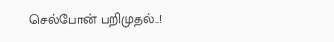செல்போன் பறிமுதல்..!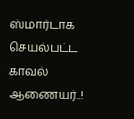ஸ்மார்டாக  செயல்பட்ட  காவல்   ஆணையர்..!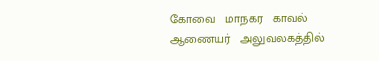கோவை   மாநகர   காவல்   ஆணையர்   அலுவலகத்தில்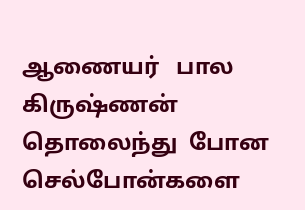ஆணையர்   பால கிருஷ்ணன்  தொலைந்து  போன   செல்போன்களை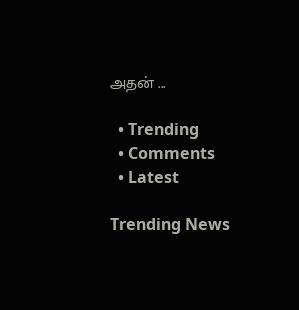அதன் ...

  • Trending
  • Comments
  • Latest

Trending News